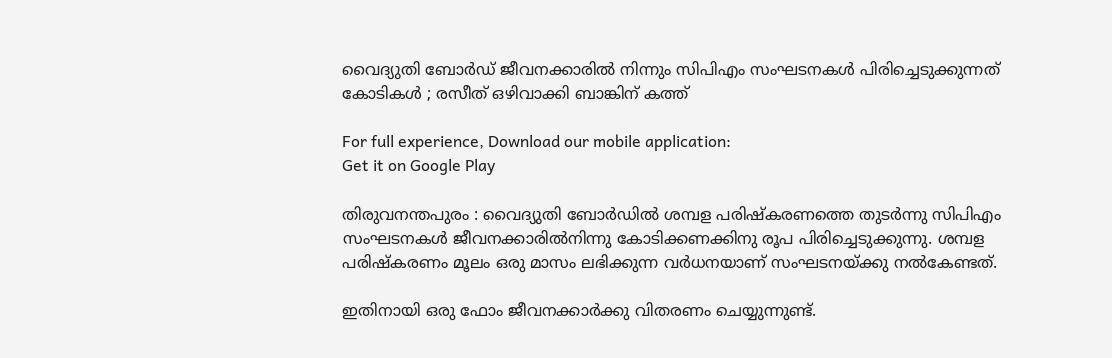വൈദ്യുതി ബോർഡ്‌ ജീവനക്കാരില്‍ നിന്നും സിപിഎം സംഘടനകൾ പിരിച്ചെടുക്കുന്നത് കോടികള്‍ ; രസീത് ഒഴിവാക്കി ബാങ്കിന് കത്ത്

For full experience, Download our mobile application:
Get it on Google Play

തിരുവനന്തപുരം : വൈദ്യുതി ബോർഡിൽ ശമ്പള പരിഷ്കരണത്തെ തുടർന്നു സിപിഎം സംഘടനകൾ ജീവനക്കാരിൽനിന്നു കോടിക്കണക്കിനു രൂപ പിരിച്ചെടുക്കുന്നു. ശമ്പള പരിഷ്കരണം മൂലം ഒരു മാസം ലഭിക്കുന്ന വർധനയാണ് സംഘടനയ്ക്കു നൽകേണ്ടത്.

ഇതിനായി ഒരു ഫോം ജീവനക്കാർക്കു വിതരണം ചെയ്യുന്നുണ്ട്.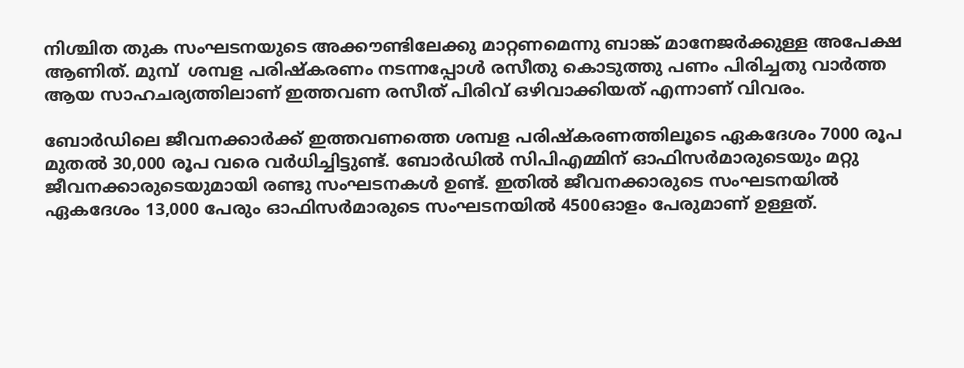നിശ്ചിത തുക സംഘടനയുടെ അക്കൗണ്ടിലേക്കു മാറ്റണമെന്നു ബാങ്ക് മാനേജർക്കുള്ള അപേക്ഷ ആണിത്. മുമ്പ്  ശമ്പള പരിഷ്കരണം നടന്നപ്പോൾ രസീതു കൊടുത്തു പണം പിരിച്ചതു വാർത്ത ആയ സാഹചര്യത്തിലാണ് ഇത്തവണ രസീത് പിരിവ് ഒഴിവാക്കിയത് എന്നാണ് വിവരം.

ബോർഡിലെ ജീവനക്കാർക്ക് ഇത്തവണത്തെ ശമ്പള പരിഷ്കരണത്തിലൂടെ ഏകദേശം 7000 രൂപ മുതൽ 30,000 രൂപ വരെ വർധിച്ചിട്ടുണ്ട്. ബോർഡിൽ സിപിഎമ്മിന് ഓഫിസർമാരുടെയും മറ്റു ജീവനക്കാരുടെയുമായി രണ്ടു സംഘടനകൾ ഉണ്ട്. ഇതിൽ ജീവനക്കാരുടെ സംഘടനയിൽ ഏകദേശം 13,000 പേരും ഓഫിസർമാരുടെ സംഘടനയിൽ 4500ഓളം പേരുമാണ് ഉള്ളത്.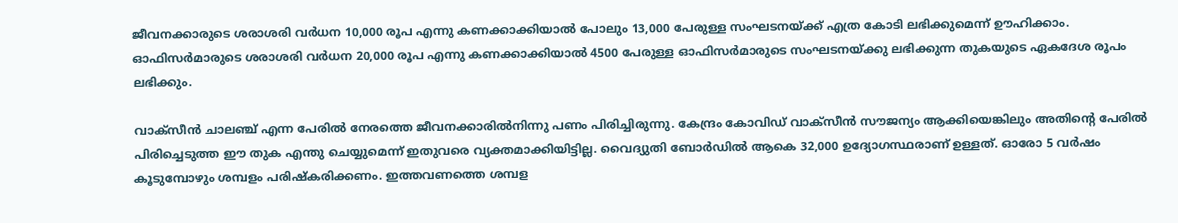ജീവനക്കാരുടെ ശരാശരി വർധന 10,000 രൂപ എന്നു കണക്കാക്കിയാൽ പോലും 13,000 പേരുള്ള സംഘടനയ്ക്ക് എത്ര കോടി ലഭിക്കുമെന്ന് ഊഹിക്കാം. ഓഫിസർമാരുടെ ശരാശരി വർധന 20,000 രൂപ എന്നു കണക്കാക്കിയാൽ 4500 പേരുള്ള ഓഫിസർമാരുടെ സംഘടനയ്ക്കു ലഭിക്കുന്ന തുകയുടെ ഏകദേശ രൂപം ലഭിക്കും.

വാക്സീൻ ചാലഞ്ച് എന്ന പേരിൽ നേരത്തെ ജീവനക്കാരിൽനിന്നു പണം പിരിച്ചിരുന്നു. കേന്ദ്രം കോവിഡ് വാക്സീൻ സൗജന്യം ആക്കിയെങ്കിലും അതിന്റെ പേരിൽ പിരിച്ചെടുത്ത ഈ തുക എന്തു ചെയ്യുമെന്ന് ഇതുവരെ വ്യക്തമാക്കിയിട്ടില്ല. വൈദ്യുതി ബോർഡിൽ ആകെ 32,000 ഉദ്യോഗസ്ഥരാണ് ഉള്ളത്. ഓരോ 5 വർഷം കൂടുമ്പോഴും ശമ്പളം പരിഷ്കരിക്കണം. ഇത്തവണത്തെ ശമ്പള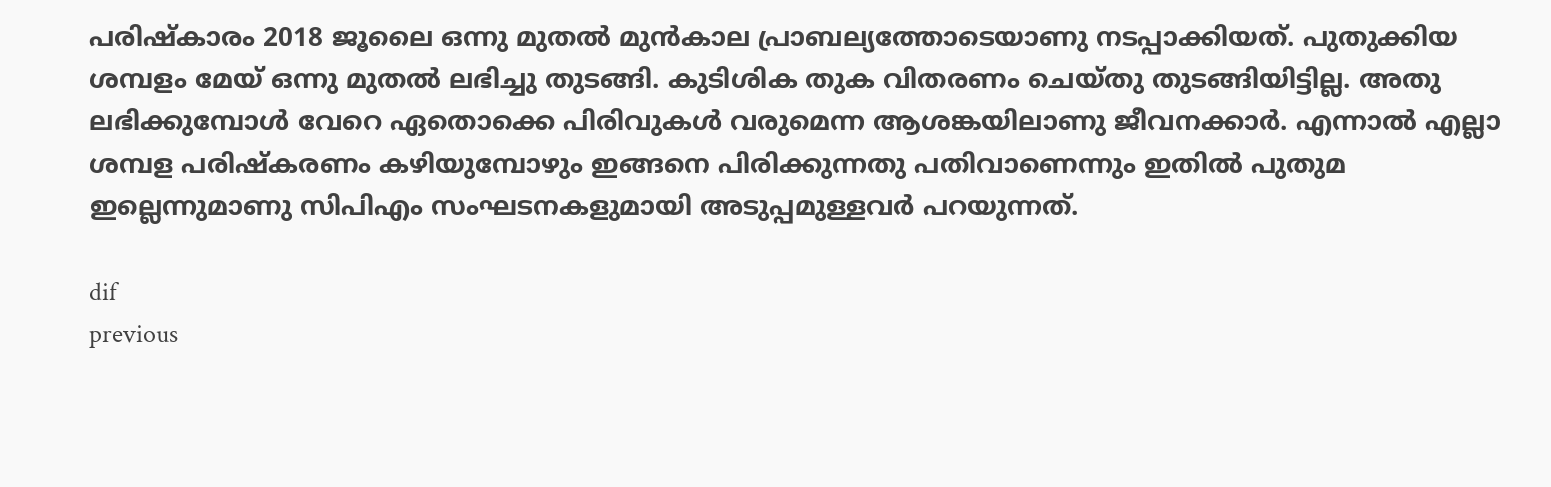പരിഷ്കാരം 2018 ജൂലൈ ഒന്നു മുതൽ മുൻകാല പ്രാബല്യത്തോടെയാണു നടപ്പാക്കിയത്. പുതുക്കിയ ശമ്പളം മേയ് ഒന്നു മുതൽ ലഭിച്ചു തുടങ്ങി. കുടിശിക തുക വിതരണം ചെയ്തു തുടങ്ങിയിട്ടില്ല. അതു ലഭിക്കുമ്പോൾ വേറെ ഏതൊക്കെ പിരിവുകൾ വരുമെന്ന ആശങ്കയിലാണു ജീവനക്കാർ. എന്നാൽ എല്ലാ ശമ്പള പരിഷ്കരണം കഴിയുമ്പോഴും ഇങ്ങനെ പിരിക്കുന്നതു പതിവാണെന്നും ഇതിൽ പുതുമ ഇല്ലെന്നുമാണു സിപിഎം സംഘടനകളുമായി അടുപ്പമുള്ളവർ പറയുന്നത്.

dif
previous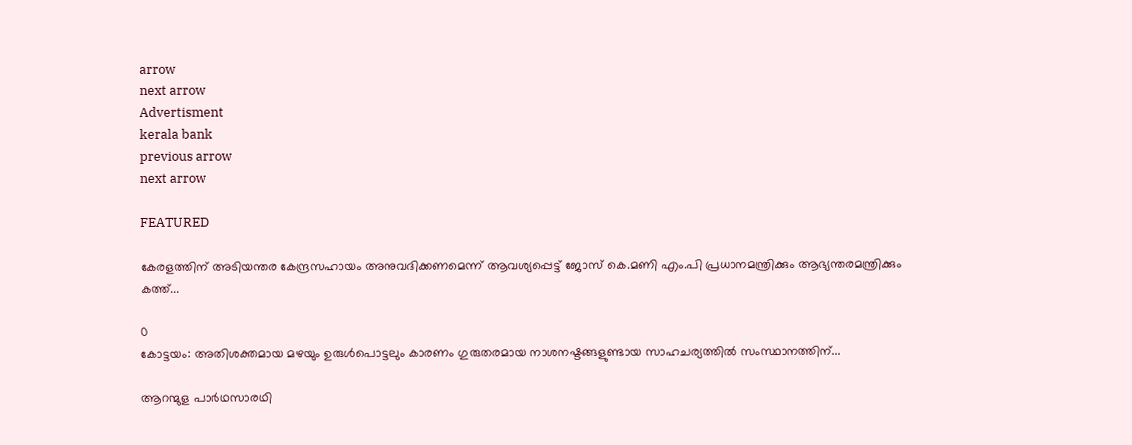arrow
next arrow
Advertisment
kerala bank
previous arrow
next arrow

FEATURED

കേരളത്തിന് അടിയന്തര കേന്ദ്രസഹായം അനുവദിക്കണമെന്ന് ആവശ്യപ്പെട്ട് ജോസ് കെ.മണി എം.പി പ്രധാനമന്ത്രിക്കും ആഭ്യന്തരമന്ത്രിക്കും കത്ത്...

0
കോട്ടയം: അതിശക്തമായ മഴയും ഉരുള്‍പൊട്ടലും കാരണം ഗുരുതരമായ നാശനഷ്ടങ്ങളുണ്ടായ സാഹചര്യത്തില്‍ സംസ്ഥാനത്തിന്...

ആറന്മുള പാർഥസാരഥി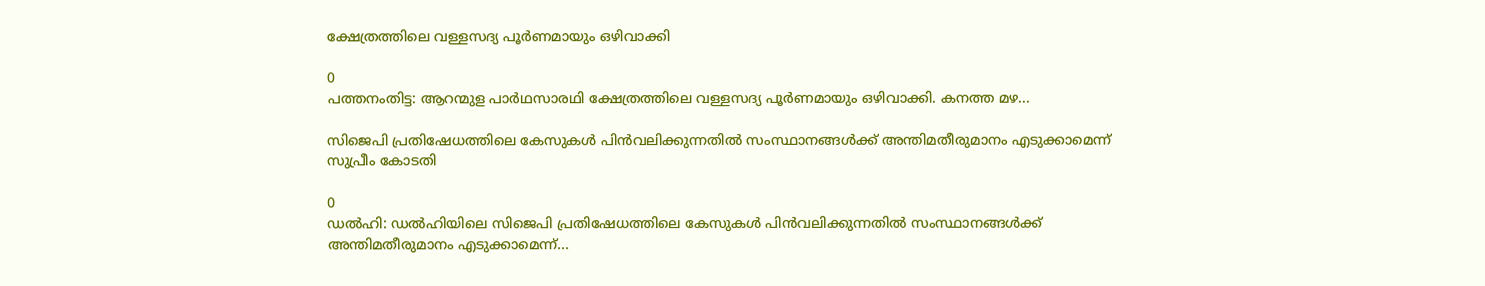ക്ഷേത്രത്തിലെ വള്ളസദ്യ പൂർണമായും ഒഴിവാക്കി

0
പത്തനംതിട്ട: ആറന്മുള പാർഥസാരഥി ക്ഷേത്രത്തിലെ വള്ളസദ്യ പൂർണമായും ഒഴിവാക്കി. കനത്ത മഴ...

സിജെപി പ്രതിഷേധത്തിലെ കേസുകൾ പിൻവലിക്കുന്നതിൽ സംസ്ഥാനങ്ങൾക്ക് അന്തിമതീരുമാനം എടുക്കാമെന്ന് സുപ്രീം കോടതി

0
ഡൽഹി: ഡൽഹിയിലെ സിജെപി പ്രതിഷേധത്തിലെ കേസുകൾ പിൻവലിക്കുന്നതിൽ സംസ്ഥാനങ്ങൾക്ക് അന്തിമതീരുമാനം എടുക്കാമെന്ന്...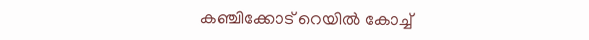കഞ്ചിക്കോട് റെയിൽ കോച്ച്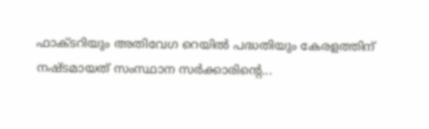ഫാക്ടറിയും അതിവേഗ റെയിൽ പദ്ധതിയും കേരളത്തിന് നഷ്ടമായത് സംസ്ഥാന സർക്കാരിന്റെ...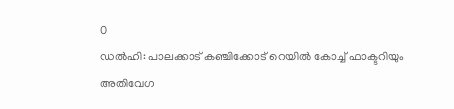0
ഡൽഹി: പാലക്കാട് കഞ്ചിക്കോട് റെയിൽ കോച്ച് ഫാക്ടറിയും അതിവേഗ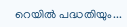റെയിൽ പദ്ധതിയും...